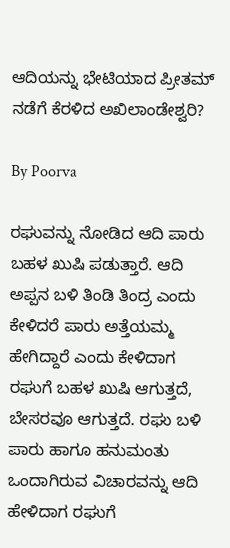ಆದಿಯನ್ನು ಭೇಟಿಯಾದ ಪ್ರೀತಮ್ ನಡೆಗೆ ಕೆರಳಿದ ಅಖಿಲಾಂಡೇಶ್ವರಿ?

By Poorva

ರಘುವನ್ನು ನೋಡಿದ ಆದಿ ಪಾರು ಬಹಳ ಖುಷಿ ಪಡುತ್ತಾರೆ. ಆದಿ ಅಪ್ಪನ ಬಳಿ ತಿಂಡಿ ತಿಂದ್ರ ಎಂದು ಕೇಳಿದರೆ ಪಾರು ಅತ್ತೆಯಮ್ಮ ಹೇಗಿದ್ದಾರೆ ಎಂದು ಕೇಳಿದಾಗ ರಘುಗೆ ಬಹಳ ಖುಷಿ ಆಗುತ್ತದೆ, ಬೇಸರವೂ ಆಗುತ್ತದೆ. ರಘು ಬಳಿ ಪಾರು ಹಾಗೂ ಹನುಮಂತು ಒಂದಾಗಿರುವ ವಿಚಾರವನ್ನು ಆದಿ ಹೇಳಿದಾಗ ರಘುಗೆ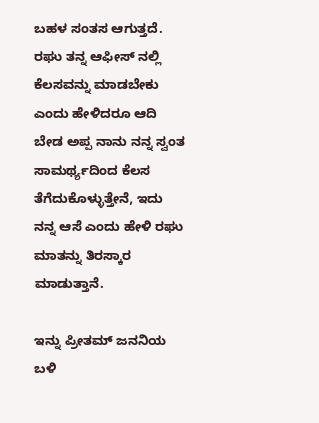ಬಹಳ ಸಂತಸ ಆಗುತ್ತದೆ. ರಘು ತನ್ನ ಆಫೀಸ್ ನಲ್ಲಿ ಕೆಲಸವನ್ನು ಮಾಡಬೇಕು ಎಂದು ಹೇಳಿದರೂ ಆದಿ ಬೇಡ ಅಪ್ಪ ನಾನು ನನ್ನ ಸ್ವಂತ ಸಾಮರ್ಥ್ಯದಿಂದ ಕೆಲಸ ತೆಗೆದುಕೊಳ್ಳುತ್ತೇನೆ, ಇದು ನನ್ನ ಆಸೆ ಎಂದು ಹೇಳಿ ರಘು ಮಾತನ್ನು ತಿರಸ್ಕಾರ ಮಾಡುತ್ತಾನೆ.

ಇನ್ನು ಪ್ರೀತಮ್ ಜನನಿಯ ಬಳಿ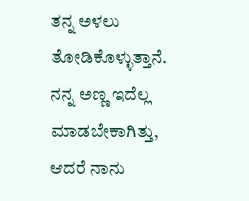ತನ್ನ ಅಳಲು ತೋಡಿಕೊಳ್ಳುತ್ತಾನೆ. ನನ್ನ ಅಣ್ಣ ಇದೆಲ್ಲ ಮಾಡಬೇಕಾಗಿತ್ತು, ಆದರೆ ನಾನು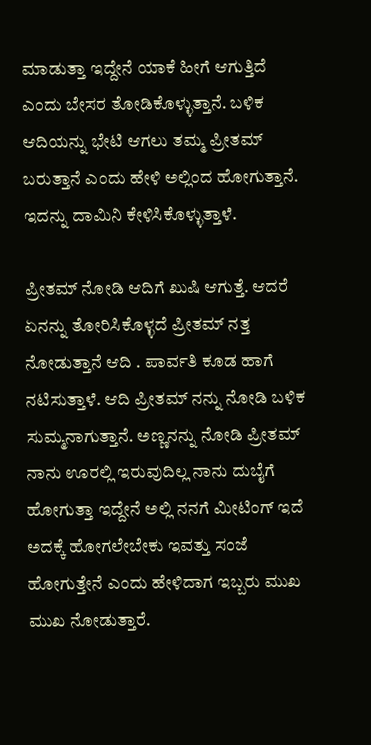ಮಾಡುತ್ತಾ ಇದ್ದೇನೆ ಯಾಕೆ ಹೀಗೆ ಆಗುತ್ತಿದೆ ಎಂದು ಬೇಸರ ತೋಡಿಕೊಳ್ಳುತ್ತಾನೆ. ಬಳಿಕ ಆದಿಯನ್ನು ಭೇಟಿ ಆಗಲು ತಮ್ಮ ಪ್ರೀತಮ್ ಬರುತ್ತಾನೆ ಎಂದು ಹೇಳಿ ಅಲ್ಲಿಂದ ಹೋಗುತ್ತಾನೆ. ಇದನ್ನು ದಾಮಿನಿ ಕೇಳಿಸಿಕೊಳ್ಳುತ್ತಾಳೆ.

ಪ್ರೀತಮ್ ನೋಡಿ ಆದಿಗೆ ಖುಷಿ ಆಗುತ್ತೆ. ಆದರೆ ಏನನ್ನು ತೋರಿಸಿಕೊಳ್ಳದೆ ಪ್ರೀತಮ್ ನತ್ತ ನೋಡುತ್ತಾನೆ ಆದಿ . ಪಾರ್ವತಿ ಕೂಡ ಹಾಗೆ ನಟಿಸುತ್ತಾಳೆ. ಆದಿ ಪ್ರೀತಮ್ ನನ್ನು ನೋಡಿ ಬಳಿಕ ಸುಮ್ಮನಾಗುತ್ತಾನೆ. ಅಣ್ಣನನ್ನು ನೋಡಿ ಪ್ರೀತಮ್ ನಾನು ಊರಲ್ಲಿ ಇರುವುದಿಲ್ಲ ನಾನು ದುಬೈಗೆ ಹೋಗುತ್ತಾ ಇದ್ದೇನೆ ಅಲ್ಲಿ ನನಗೆ ಮೀಟಿಂಗ್ ಇದೆ ಅದಕ್ಕೆ ಹೋಗಲೇಬೇಕು ಇವತ್ತು ಸಂಜೆ ಹೋಗುತ್ತೇನೆ ಎಂದು ಹೇಳಿದಾಗ ಇಬ್ಬರು ಮುಖ ಮುಖ ನೋಡುತ್ತಾರೆ.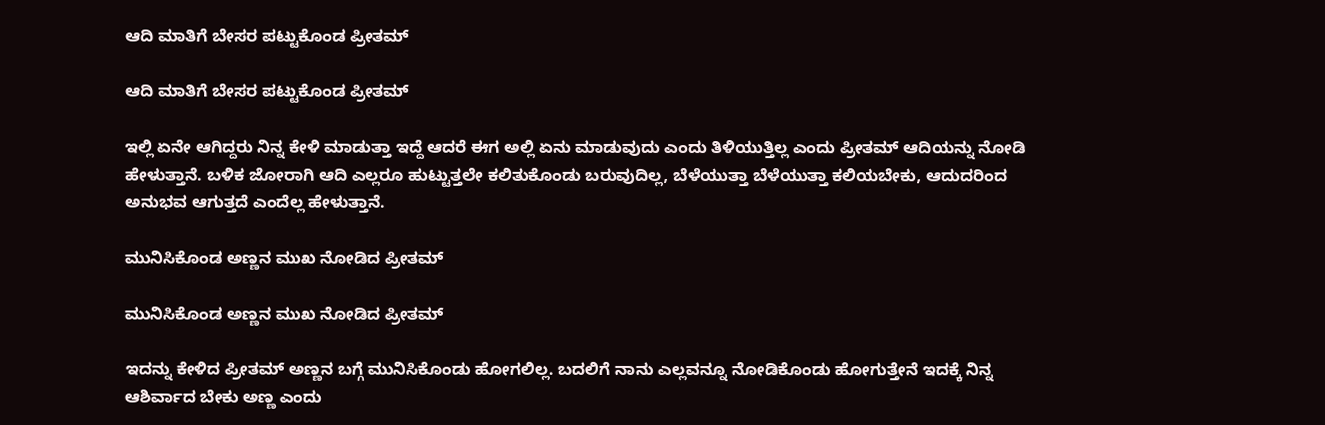ಆದಿ ಮಾತಿಗೆ ಬೇಸರ ಪಟ್ಟುಕೊಂಡ ಪ್ರೀತಮ್

ಆದಿ ಮಾತಿಗೆ ಬೇಸರ ಪಟ್ಟುಕೊಂಡ ಪ್ರೀತಮ್

ಇಲ್ಲಿ ಏನೇ ಆಗಿದ್ದರು ನಿನ್ನ ಕೇಳಿ ಮಾಡುತ್ತಾ ಇದ್ದೆ ಆದರೆ ಈಗ ಅಲ್ಲಿ ಏನು ಮಾಡುವುದು ಎಂದು ತಿಳಿಯುತ್ತಿಲ್ಲ ಎಂದು ಪ್ರೀತಮ್ ಆದಿಯನ್ನು ನೋಡಿ ಹೇಳುತ್ತಾನೆ. ಬಳಿಕ ಜೋರಾಗಿ ಆದಿ ಎಲ್ಲರೂ ಹುಟ್ಟುತ್ತಲೇ ಕಲಿತುಕೊಂಡು ಬರುವುದಿಲ್ಲ, ಬೆಳೆಯುತ್ತಾ ಬೆಳೆಯುತ್ತಾ ಕಲಿಯಬೇಕು, ಆದುದರಿಂದ ಅನುಭವ ಆಗುತ್ತದೆ ಎಂದೆಲ್ಲ ಹೇಳುತ್ತಾನೆ.

ಮುನಿಸಿಕೊಂಡ ಅಣ್ಣನ ಮುಖ ನೋಡಿದ ಪ್ರೀತಮ್

ಮುನಿಸಿಕೊಂಡ ಅಣ್ಣನ ಮುಖ ನೋಡಿದ ಪ್ರೀತಮ್

ಇದನ್ನು ಕೇಳಿದ ಪ್ರೀತಮ್ ಅಣ್ಣನ ಬಗ್ಗೆ ಮುನಿಸಿಕೊಂಡು ಹೋಗಲಿಲ್ಲ. ಬದಲಿಗೆ ನಾನು ಎಲ್ಲವನ್ನೂ ನೋಡಿಕೊಂಡು ಹೋಗುತ್ತೇನೆ ಇದಕ್ಕೆ ನಿನ್ನ ಆಶಿರ್ವಾದ ಬೇಕು ಅಣ್ಣ ಎಂದು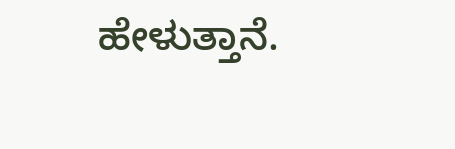ಹೇಳುತ್ತಾನೆ.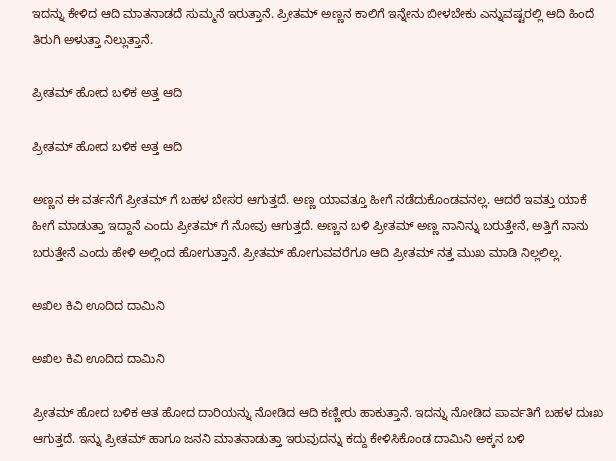ಇದನ್ನು ಕೇಳಿದ ಆದಿ ಮಾತನಾಡದೆ ಸುಮ್ಮನೆ ಇರುತ್ತಾನೆ. ಪ್ರೀತಮ್ ಅಣ್ಣನ ಕಾಲಿಗೆ ಇನ್ನೇನು ಬೀಳಬೇಕು ಎನ್ನುವಷ್ಟರಲ್ಲಿ ಆದಿ ಹಿಂದೆ ತಿರುಗಿ ಅಳುತ್ತಾ ನಿಲ್ಲುತ್ತಾನೆ.

ಪ್ರೀತಮ್ ಹೋದ ಬಳಿಕ ಅತ್ತ ಆದಿ

ಪ್ರೀತಮ್ ಹೋದ ಬಳಿಕ ಅತ್ತ ಆದಿ

ಅಣ್ಣನ ಈ ವರ್ತನೆಗೆ ಪ್ರೀತಮ್ ಗೆ ಬಹಳ ಬೇಸರ ಆಗುತ್ತದೆ. ಅಣ್ಣ ಯಾವತ್ತೂ ಹೀಗೆ ನಡೆದುಕೊಂಡವನಲ್ಲ. ಆದರೆ ಇವತ್ತು ಯಾಕೆ ಹೀಗೆ ಮಾಡುತ್ತಾ ಇದ್ದಾನೆ ಎಂದು ಪ್ರೀತಮ್ ಗೆ ನೋವು ಆಗುತ್ತದೆ. ಅಣ್ಣನ ಬಳಿ ಪ್ರೀತಮ್ ಅಣ್ಣ ನಾನಿನ್ನು ಬರುತ್ತೇನೆ, ಅತ್ತಿಗೆ ನಾನು ಬರುತ್ತೇನೆ ಎಂದು ಹೇಳಿ ಅಲ್ಲಿಂದ ಹೋಗುತ್ತಾನೆ. ಪ್ರೀತಮ್ ಹೋಗುವವರೆಗೂ ಆದಿ ಪ್ರೀತಮ್ ನತ್ತ ಮುಖ ಮಾಡಿ ನಿಲ್ಲಲಿಲ್ಲ.

ಅಖಿಲ ಕಿವಿ ಊದಿದ ದಾಮಿನಿ

ಅಖಿಲ ಕಿವಿ ಊದಿದ ದಾಮಿನಿ

ಪ್ರೀತಮ್ ಹೋದ ಬಳಿಕ ಆತ ಹೋದ ದಾರಿಯನ್ನು ನೋಡಿದ ಆದಿ ಕಣ್ಣೀರು ಹಾಕುತ್ತಾನೆ. ಇದನ್ನು ನೋಡಿದ ಪಾರ್ವತಿಗೆ ಬಹಳ ದುಃಖ ಆಗುತ್ತದೆ. ಇನ್ನು ಪ್ರೀತಮ್ ಹಾಗೂ ಜನನಿ ಮಾತನಾಡುತ್ತಾ ಇರುವುದನ್ನು ಕದ್ದು ಕೇಳಿಸಿಕೊಂಡ ದಾಮಿನಿ ಅಕ್ಕನ ಬಳಿ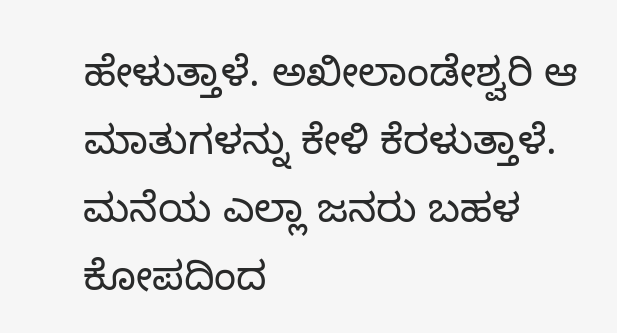ಹೇಳುತ್ತಾಳೆ. ಅಖೀಲಾಂಡೇಶ್ವರಿ ಆ ಮಾತುಗಳನ್ನು ಕೇಳಿ ಕೆರಳುತ್ತಾಳೆ. ಮನೆಯ ಎಲ್ಲಾ ಜನರು ಬಹಳ ಕೋಪದಿಂದ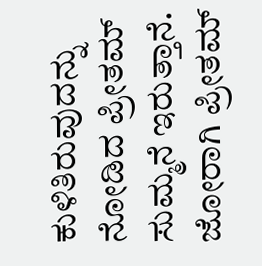ಕುಳಿತಿರುವುದನ್ನು ನೋಡಿದ ಪ್ರೀತಮ್ ಸುಮ್ಮನೆ ಇರುತ್ತಾನೆ. ಜೋರಾಗಿ ಪ್ರೀತಮ್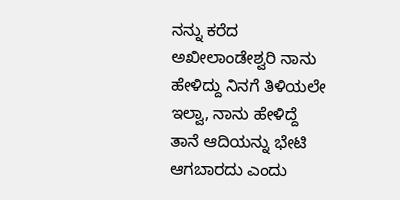ನನ್ನು ಕರೆದ ಅಖೀಲಾಂಡೇಶ್ವರಿ ನಾನು ಹೇಳಿದ್ದು ನಿನಗೆ ತಿಳಿಯಲೇ ಇಲ್ವಾ, ನಾನು ಹೇಳಿದ್ದೆ ತಾನೆ ಆದಿಯನ್ನು ಭೇಟಿ ಆಗಬಾರದು ಎಂದು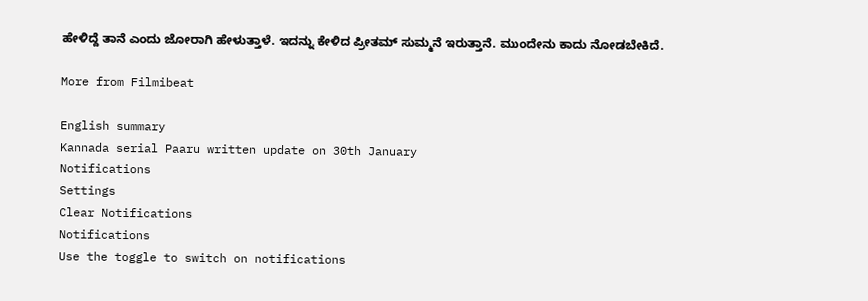ಹೇಳಿದ್ದೆ ತಾನೆ ಎಂದು ಜೋರಾಗಿ ಹೇಳುತ್ತಾಳೆ. ಇದನ್ನು ಕೇಳಿದ ಪ್ರೀತಮ್ ಸುಮ್ಮನೆ ಇರುತ್ತಾನೆ. ಮುಂದೇನು ಕಾದು ನೋಡಬೇಕಿದೆ.

More from Filmibeat

English summary
Kannada serial Paaru written update on 30th January
Notifications
Settings
Clear Notifications
Notifications
Use the toggle to switch on notifications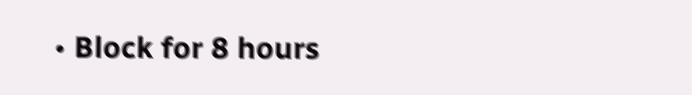• Block for 8 hours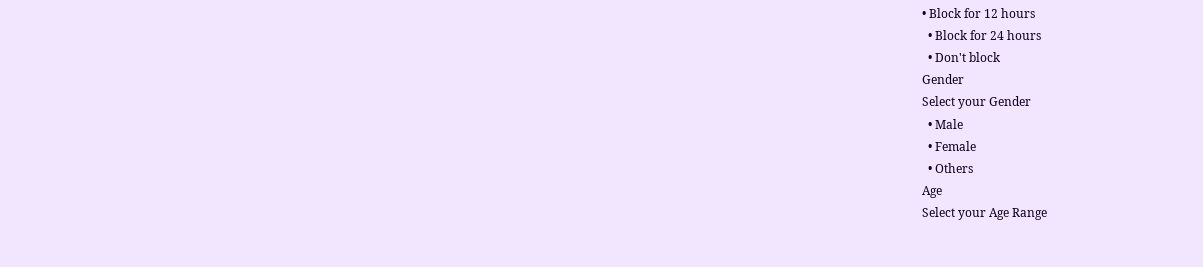• Block for 12 hours
  • Block for 24 hours
  • Don't block
Gender
Select your Gender
  • Male
  • Female
  • Others
Age
Select your Age Range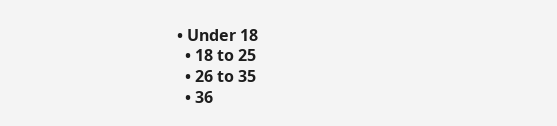• Under 18
  • 18 to 25
  • 26 to 35
  • 36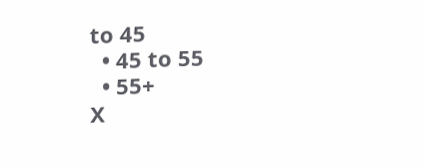to 45
  • 45 to 55
  • 55+
X